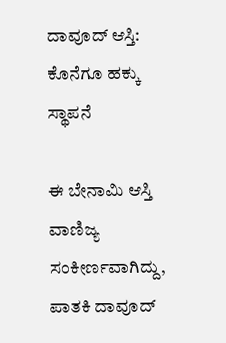ದಾವೂದ್ ಆಸ್ತಿ: ಕೊನೆಗೂ ಹಕ್ಕು ಸ್ಥಾಪನೆ

ಈ ಬೇನಾಮಿ ಆಸ್ತಿ ವಾಣಿಜ್ಯ ಸಂಕೀರ್ಣವಾಗಿದ್ದು, ಪಾತಕಿ ದಾವೂದ್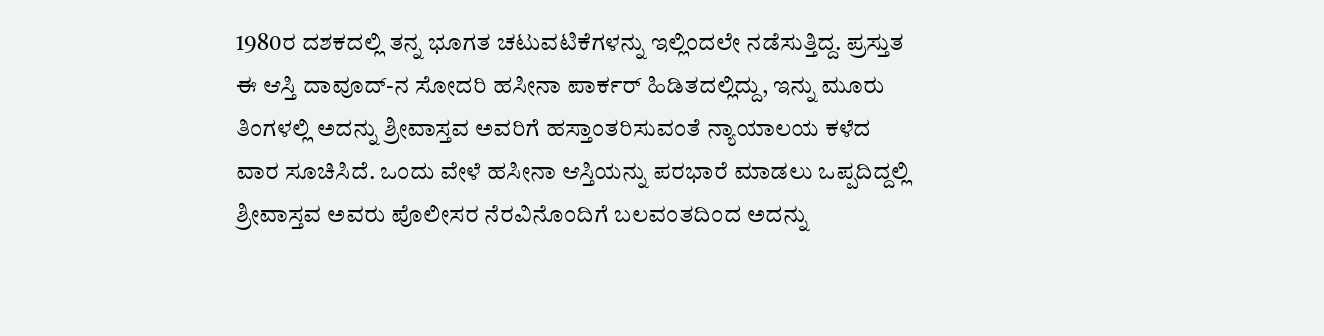1980ರ ದಶಕದಲ್ಲಿ ತನ್ನ ಭೂಗತ ಚಟುವಟಿಕೆಗಳನ್ನು ಇಲ್ಲಿಂದಲೇ ನಡೆಸುತ್ತಿದ್ದ. ಪ್ರಸ್ತುತ ಈ ಆಸ್ತಿ ದಾವೂದ್-ನ ಸೋದರಿ ಹಸೀನಾ ಪಾರ್ಕರ್ ಹಿಡಿತದಲ್ಲಿದ್ದು, ಇನ್ನು ಮೂರು ತಿಂಗಳಲ್ಲಿ ಅದನ್ನು ಶ್ರೀವಾಸ್ತವ ಅವರಿಗೆ ಹಸ್ತಾಂತರಿಸುವಂತೆ ನ್ಯಾಯಾಲಯ ಕಳೆದ ವಾರ ಸೂಚಿಸಿದೆ. ಒಂದು ವೇಳೆ ಹಸೀನಾ ಆಸ್ತಿಯನ್ನು ಪರಭಾರೆ ಮಾಡಲು ಒಪ್ಪದಿದ್ದಲ್ಲಿ ಶ್ರೀವಾಸ್ತವ ಅವರು ಪೊಲೀಸರ ನೆರವಿನೊಂದಿಗೆ ಬಲವಂತದಿಂದ ಅದನ್ನು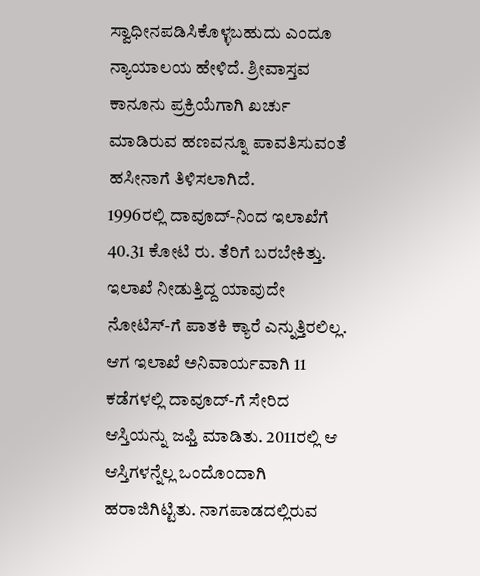ಸ್ವಾಧೀನಪಡಿಸಿಕೊಳ್ಳಬಹುದು ಎಂದೂ ನ್ಯಾಯಾಲಯ ಹೇಳಿದೆ. ಶ್ರೀವಾಸ್ತವ ಕಾನೂನು ಪ್ರಕ್ರಿಯೆಗಾಗಿ ಖರ್ಚು ಮಾಡಿರುವ ಹಣವನ್ನೂ ಪಾವತಿಸುವಂತೆ ಹಸೀನಾಗೆ ತಿಳಿಸಲಾಗಿದೆ.
1996ರಲ್ಲಿ ದಾವೂದ್-ನಿಂದ ಇಲಾಖೆಗೆ 40.31 ಕೋಟಿ ರು. ತೆರಿಗೆ ಬರಬೇಕಿತ್ತು. ಇಲಾಖೆ ನೀಡುತ್ತಿದ್ದ ಯಾವುದೇ ನೋಟಿಸ್-ಗೆ ಪಾತಕಿ ಕ್ಯಾರೆ ಎನ್ನುತ್ತಿರಲಿಲ್ಲ. ಆಗ ಇಲಾಖೆ ಅನಿವಾರ್ಯವಾಗಿ 11 ಕಡೆಗಳಲ್ಲಿ ದಾವೂದ್-ಗೆ ಸೇರಿದ ಆಸ್ತಿಯನ್ನು ಜಫ್ತಿ ಮಾಡಿತು. 2011ರಲ್ಲಿ ಆ ಆಸ್ತಿಗಳನ್ನೆಲ್ಲ ಒಂದೊಂದಾಗಿ ಹರಾಜಿಗಿಟ್ಟಿತು. ನಾಗಪಾಡದಲ್ಲಿರುವ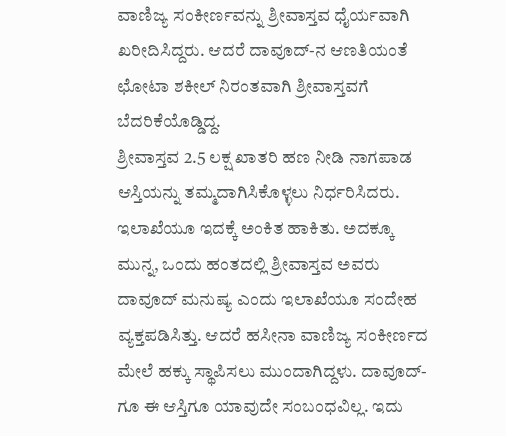ವಾಣಿಜ್ಯ ಸಂಕೀರ್ಣವನ್ನು ಶ್ರೀವಾಸ್ತವ ಧೈರ್ಯವಾಗಿ ಖರೀದಿಸಿದ್ದರು. ಆದರೆ ದಾವೂದ್-ನ ಆಣತಿಯಂತೆ ಛೋಟಾ ಶಕೀಲ್ ನಿರಂತವಾಗಿ ಶ್ರೀವಾಸ್ತವಗೆ ಬೆದರಿಕೆಯೊಡ್ಡಿದ್ದ.
ಶ್ರೀವಾಸ್ತವ 2.5 ಲಕ್ಷ ಖಾತರಿ ಹಣ ನೀಡಿ ನಾಗಪಾಡ ಆಸ್ತಿಯನ್ನು ತಮ್ಮದಾಗಿಸಿಕೊಳ್ಳಲು ನಿರ್ಧರಿಸಿದರು. ಇಲಾಖೆಯೂ ಇದಕ್ಕೆ ಅಂಕಿತ ಹಾಕಿತು. ಅದಕ್ಕೂ ಮುನ್ನ, ಒಂದು ಹಂತದಲ್ಲಿ ಶ್ರೀವಾಸ್ತವ ಅವರು ದಾವೂದ್ ಮನುಷ್ಯ ಎಂದು ಇಲಾಖೆಯೂ ಸಂದೇಹ ವ್ಯಕ್ತಪಡಿಸಿತ್ತು. ಆದರೆ ಹಸೀನಾ ವಾಣಿಜ್ಯ ಸಂಕೀರ್ಣದ ಮೇಲೆ ಹಕ್ಕು ಸ್ಥಾಪಿಸಲು ಮುಂದಾಗಿದ್ದಳು. ದಾವೂದ್-ಗೂ ಈ ಆಸ್ತಿಗೂ ಯಾವುದೇ ಸಂಬಂಧವಿಲ್ಲ. ಇದು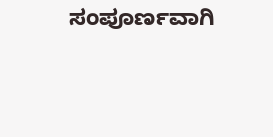ಸಂಪೂರ್ಣವಾಗಿ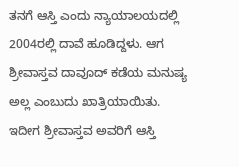ತನಗೆ ಆಸ್ತಿ ಎಂದು ನ್ಯಾಯಾಲಯದಲ್ಲಿ 2004ರಲ್ಲಿ ದಾವೆ ಹೂಡಿದ್ದಳು. ಆಗ ಶ್ರೀವಾಸ್ತವ ದಾವೂದ್ ಕಡೆಯ ಮನುಷ್ಯ ಅಲ್ಲ ಎಂಬುದು ಖಾತ್ರಿಯಾಯಿತು. ಇದೀಗ ಶ್ರೀವಾಸ್ತವ ಅವರಿಗೆ ಆಸ್ತಿ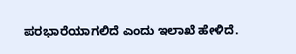ಪರಭಾರೆಯಾಗಲಿದೆ ಎಂದು ಇಲಾಖೆ ಹೇಳಿದೆ.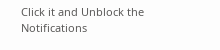Click it and Unblock the Notifications